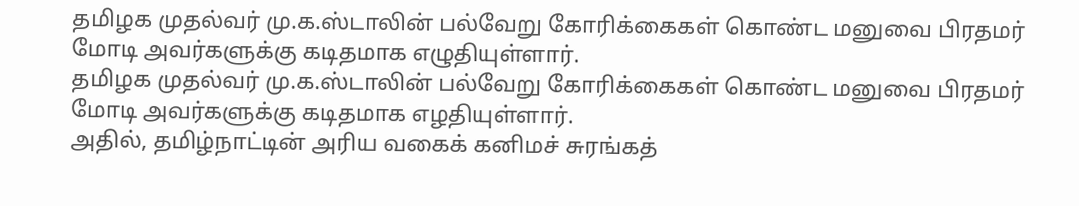தமிழக முதல்வர் மு.க.ஸ்டாலின் பல்வேறு கோரிக்கைகள் கொண்ட மனுவை பிரதமர் மோடி அவர்களுக்கு கடிதமாக எழுதியுள்ளார்.
தமிழக முதல்வர் மு.க.ஸ்டாலின் பல்வேறு கோரிக்கைகள் கொண்ட மனுவை பிரதமர் மோடி அவர்களுக்கு கடிதமாக எழதியுள்ளார்.
அதில், தமிழ்நாட்டின் அரிய வகைக் கனிமச் சுரங்கத்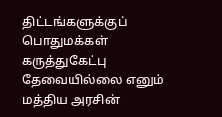திட்டங்களுக்குப் பொதுமக்கள் கருத்துகேட்பு தேவையில்லை எனும் மத்திய அரசின்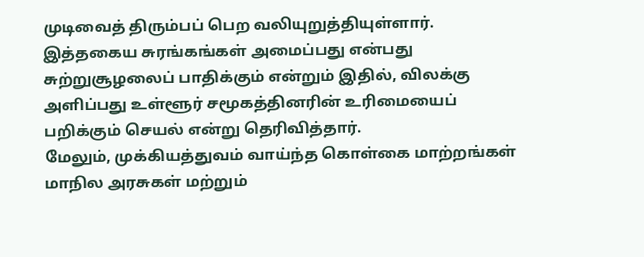முடிவைத் திரும்பப் பெற வலியுறுத்தியுள்ளார்.
இத்தகைய சுரங்கங்கள் அமைப்பது என்பது சுற்றுசூழலைப் பாதிக்கும் என்றும் இதில், விலக்கு அளிப்பது உள்ளூர் சமூகத்தினரின் உரிமையைப் பறிக்கும் செயல் என்று தெரிவித்தார்.
மேலும், முக்கியத்துவம் வாய்ந்த கொள்கை மாற்றங்கள் மாநில அரசுகள் மற்றும்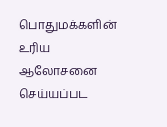பொதுமக்களின் உரிய ஆலோசனை செய்யப்பட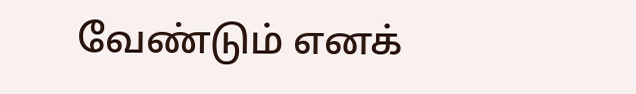வேண்டும் எனக்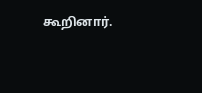கூறினார்.